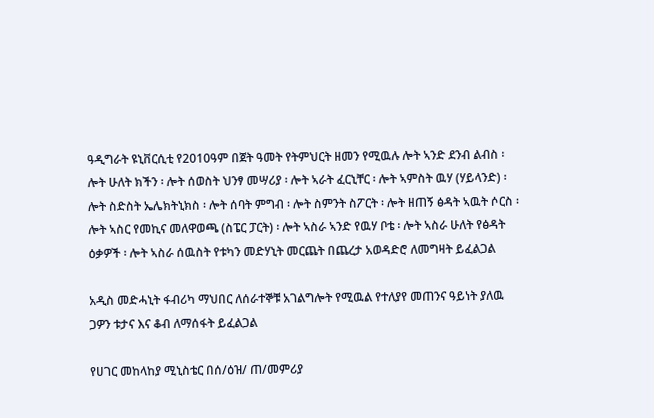ዓዲግራት ዩኒቨርሲቲ የ2010ዓም በጀት ዓመት የትምህርት ዘመን የሚዉሉ ሎት ኣንድ ደንብ ልብስ ፡ ሎት ሁለት ክችን ፡ ሎት ሰወስት ህንፃ መሣሪያ ፡ ሎት ኣራት ፈርኒቸር ፡ ሎት ኣምስት ዉሃ (ሃይላንድ) ፡ሎት ስድስት ኤሌክትኒክስ ፡ ሎት ሰባት ምግብ ፡ ሎት ስምንት ስፖርት ፡ ሎት ዘጠኝ ፅዳት ኣዉት ሶርስ ፡ ሎት ኣስር የመኪና መለዋወጫ (ስፔር ፓርት) ፡ ሎት ኣስራ ኣንድ የዉሃ ቦቴ ፡ ሎት ኣስራ ሁለት የፅዳት ዕቃዎች ፡ ሎት ኣስራ ሰዉስት የቱካን መድሃኒት መርጨት በጨረታ አወዳድሮ ለመግዛት ይፈልጋል

አዲስ መድሓኒት ፋብሪካ ማህበር ለሰራተኞቹ አገልግሎት የሚዉል የተለያየ መጠንና ዓይነት ያለዉ ጋዎን ቱታና እና ቆብ ለማሰፋት ይፈልጋል

የሀገር መከላከያ ሚኒስቴር በሰ/ዕዝ/ ጠ/መምሪያ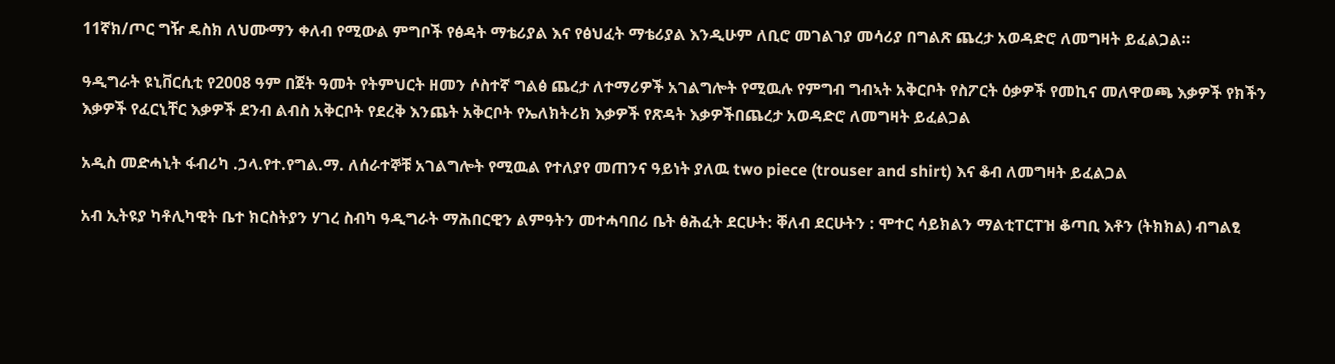11ኛክ/ጦር ግዥ ዴስክ ለህሙማን ቀለብ የሚውል ምግቦች የፅዳት ማቴሪያል እና የፅህፈት ማቴሪያል እንዲሁም ለቢሮ መገልገያ መሳሪያ በግልጽ ጨረታ አወዳድሮ ለመግዛት ይፈልጋል።

ዓዲግራት ዩኒቨርሲቲ የ2008 ዓም በጀት ዓመት የትምህርት ዘመን ሶስተኛ ግልፅ ጨረታ ለተማሪዎች አገልግሎት የሚዉሉ የምግብ ግብኣት አቅርቦት የስፖርት ዕቃዎች የመኪና መለዋወጫ እቃዎች የክችን እቃዎች የፈርኒቸር እቃዎች ደንብ ልብስ አቅርቦት የደረቅ እንጨት አቅርቦት የኤለክትሪክ እቃዎች የጽዳት እቃዎችበጨረታ አወዳድሮ ለመግዛት ይፈልጋል

አዲስ መድሓኒት ፋብሪካ .ኃላ.የተ.የግል.ማ. ለሰራተኞቹ አገልግሎት የሚዉል የተለያየ መጠንና ዓይነት ያለዉ two piece (trouser and shirt) እና ቆብ ለመግዛት ይፈልጋል

አብ ኢትዩያ ካቶሊካዊት ቤተ ክርስትያን ሃገረ ስብካ ዓዲግራት ማሕበርዊን ልምዓትን መተሓባበሪ ቤት ፅሕፈት ደርሁት: ቐለብ ደርሁትን : ሞተር ሳይክልን ማልቲፐርፐዝ ቆጣቢ እቶን (ትክክል) ብግልፂ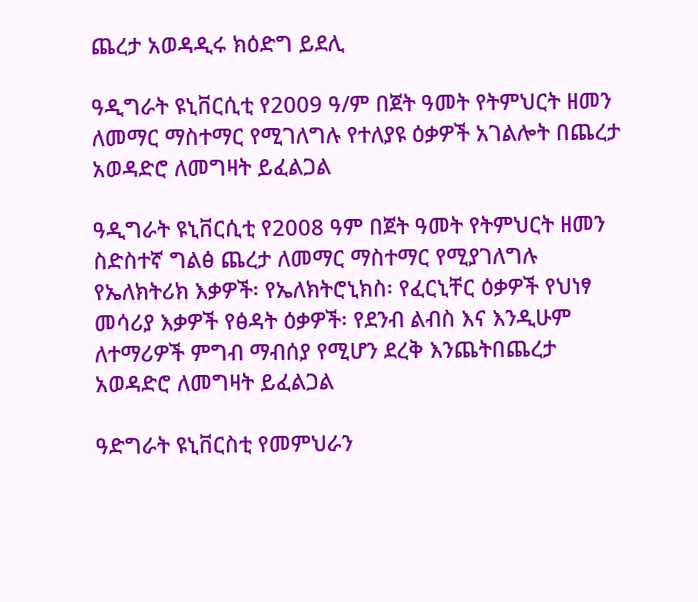ጨረታ አወዳዲሩ ክዕድግ ይደሊ

ዓዲግራት ዩኒቨርሲቲ የ2009 ዓ/ም በጀት ዓመት የትምህርት ዘመን ለመማር ማስተማር የሚገለግሉ የተለያዩ ዕቃዎች አገልሎት በጨረታ አወዳድሮ ለመግዛት ይፈልጋል

ዓዲግራት ዩኒቨርሲቲ የ2008 ዓም በጀት ዓመት የትምህርት ዘመን ስድስተኛ ግልፅ ጨረታ ለመማር ማስተማር የሚያገለግሉ የኤለክትሪክ እቃዎች፡ የኤለክትሮኒክስ፡ የፈርኒቸር ዕቃዎች የህነፃ መሳሪያ እቃዎች የፅዳት ዕቃዎች፡ የደንብ ልብስ እና እንዲሁም ለተማሪዎች ምግብ ማብሰያ የሚሆን ደረቅ እንጨትበጨረታ አወዳድሮ ለመግዛት ይፈልጋል

ዓድግራት ዩኒቨርስቲ የመምህራን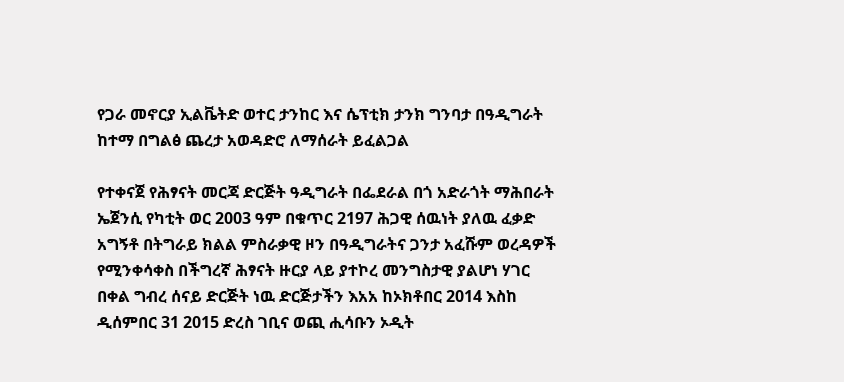የጋራ መኖርያ ኢልቬትድ ወተር ታንከር እና ሴፕቲክ ታንክ ግንባታ በዓዲግራት ከተማ በግልፅ ጨረታ አወዳድሮ ለማሰራት ይፈልጋል

የተቀናጀ የሕፃናት መርጃ ድርጅት ዓዲግራት በፌደራል በጎ አድራጎት ማሕበራት ኤጀንሲ የካቲት ወር 2003 ዓም በቁጥር 2197 ሕጋዊ ሰዉነት ያለዉ ፈቃድ አግኝቶ በትግራይ ክልል ምስራቃዊ ዞን በዓዲግራትና ጋንታ አፈሹም ወረዳዎች የሚንቀሳቀስ በችግረኛ ሕፃናት ዙርያ ላይ ያተኮረ መንግስታዊ ያልሆነ ሃገር በቀል ግብረ ሰናይ ድርጅት ነዉ ድርጅታችን እአአ ከኦክቶበር 2014 እስከ ዲሰምበር 31 2015 ድረስ ገቢና ወጪ ሒሳቡን ኦዲት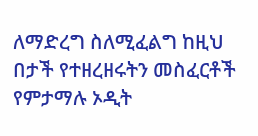ለማድረግ ስለሚፈልግ ከዚህ በታች የተዘረዘሩትን መስፈርቶች የምታማሉ ኦዲት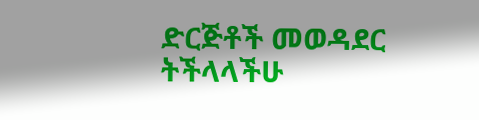ድርጅቶች መወዳደር ትችላላችሁ